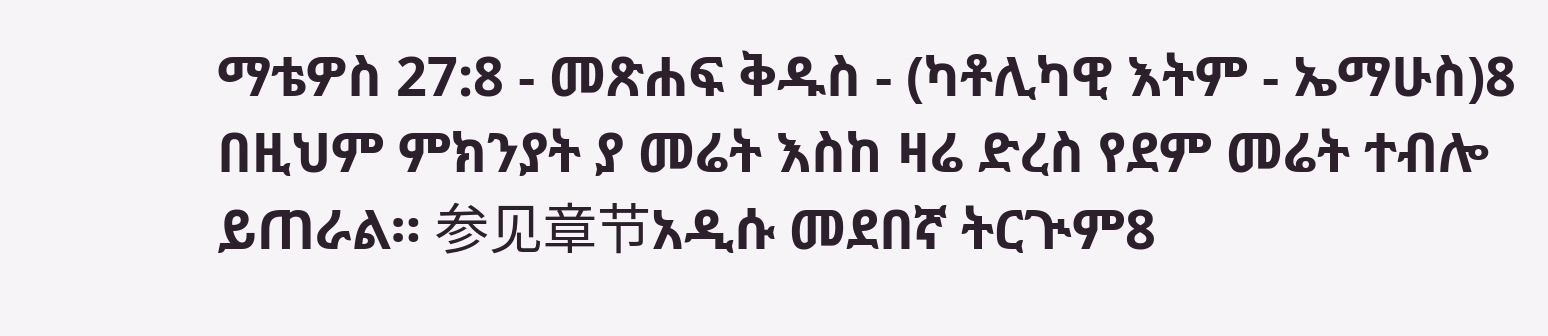ማቴዎስ 27:8 - መጽሐፍ ቅዱስ - (ካቶሊካዊ እትም - ኤማሁስ)8 በዚህም ምክንያት ያ መሬት እስከ ዛሬ ድረስ የደም መሬት ተብሎ ይጠራል። 参见章节አዲሱ መደበኛ ትርጒም8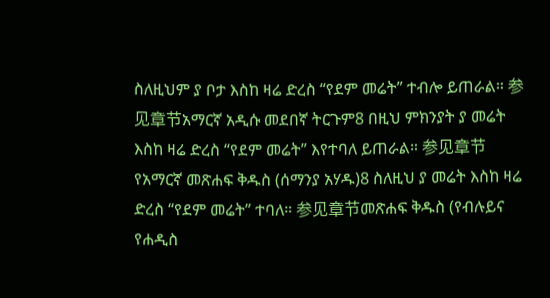ስለዚህም ያ ቦታ እስከ ዛሬ ድረስ “የደም መሬት” ተብሎ ይጠራል። 参见章节አማርኛ አዲሱ መደበኛ ትርጉም8 በዚህ ምክንያት ያ መሬት እስከ ዛሬ ድረስ “የደም መሬት” እየተባለ ይጠራል። 参见章节የአማርኛ መጽሐፍ ቅዱስ (ሰማንያ አሃዱ)8 ስለዚህ ያ መሬት እስከ ዛሬ ድረስ “የደም መሬት” ተባለ። 参见章节መጽሐፍ ቅዱስ (የብሉይና የሐዲስ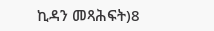ኪዳን መጻሕፍት)8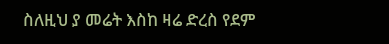ስለዚህ ያ መሬት እስከ ዛሬ ድረስ የደም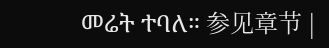መሬት ተባለ። 参见章节 |